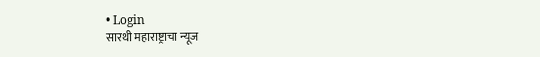• Login
सारथी महाराष्ट्राचा न्यूज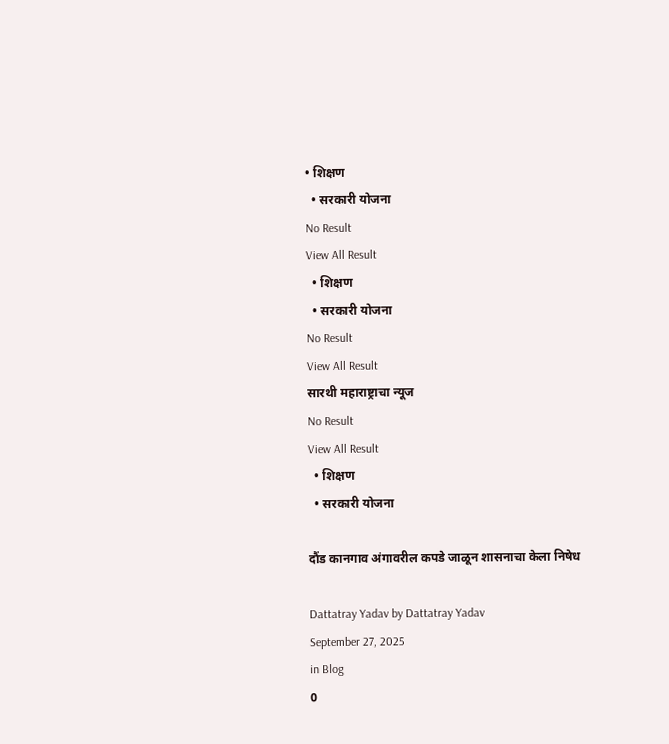• शिक्षण
  • सरकारी योजना
No Result
View All Result
  • शिक्षण
  • सरकारी योजना
No Result
View All Result
सारथी महाराष्ट्राचा न्यूज
No Result
View All Result
  • शिक्षण
  • सरकारी योजना

दौंड कानगाव अंगावरील कपडे जाळून शासनाचा केला निषेध

Dattatray Yadav by Dattatray Yadav
September 27, 2025
in Blog
0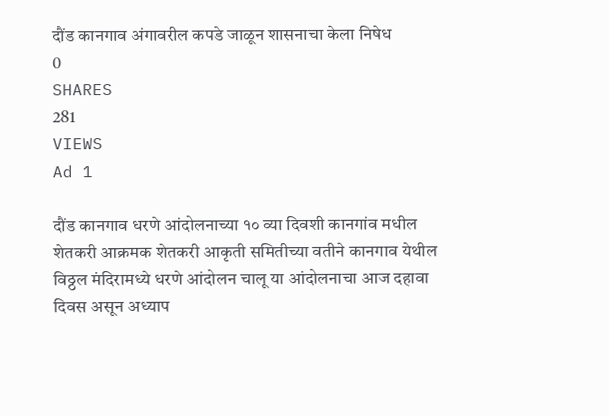दौंड कानगाव अंगावरील कपडे जाळून शासनाचा केला निषेध
0
SHARES
281
VIEWS
Ad 1

दौंड कानगाव धरणे आंदोलनाच्या १० व्या दिवशी कानगांव मधील शेतकरी आक्रमक शेतकरी आकृती समितीच्या वतीने कानगाव येथील विठ्ठल मंदिरामध्ये धरणे आंदोलन चालू या आंदोलनाचा आज दहावा दिवस असून अध्याप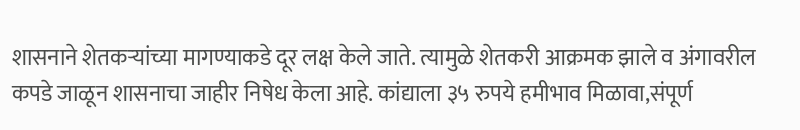शासनाने शेतकऱ्यांच्या मागण्याकडे दूर लक्ष केले जाते. त्यामुळे शेतकरी आक्रमक झाले व अंगावरील कपडे जाळून शासनाचा जाहीर निषेध केला आहे. कांद्याला ३५ रुपये हमीभाव मिळावा,संपूर्ण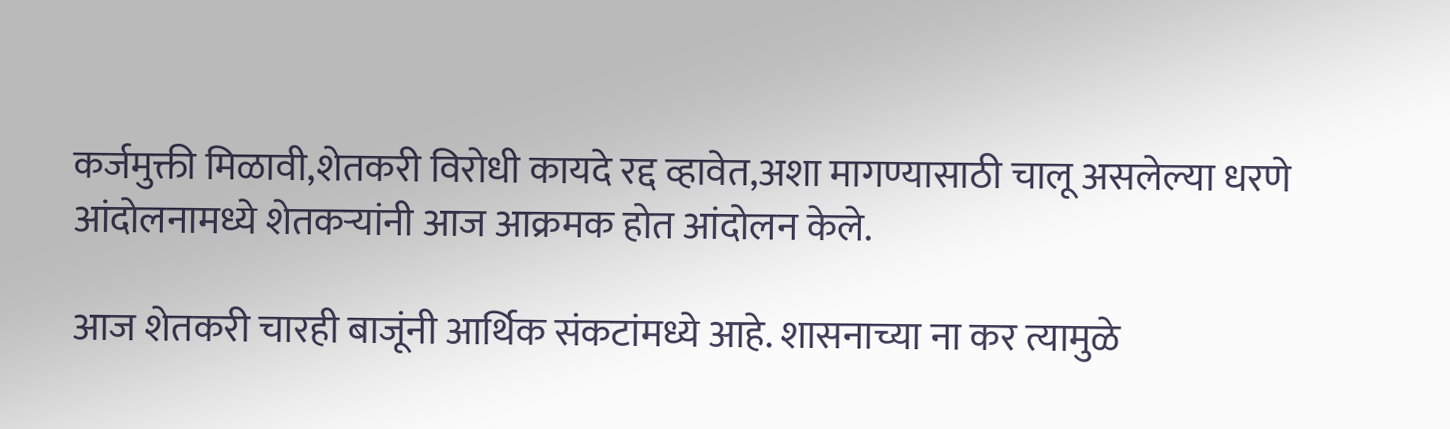कर्जमुक्ती मिळावी,शेतकरी विरोधी कायदे रद्द व्हावेत,अशा मागण्यासाठी चालू असलेल्या धरणे आंदोलनामध्ये शेतकऱ्यांनी आज आक्रमक होत आंदोलन केले.

आज शेतकरी चारही बाजूंनी आर्थिक संकटांमध्ये आहे. शासनाच्या ना कर त्यामुळे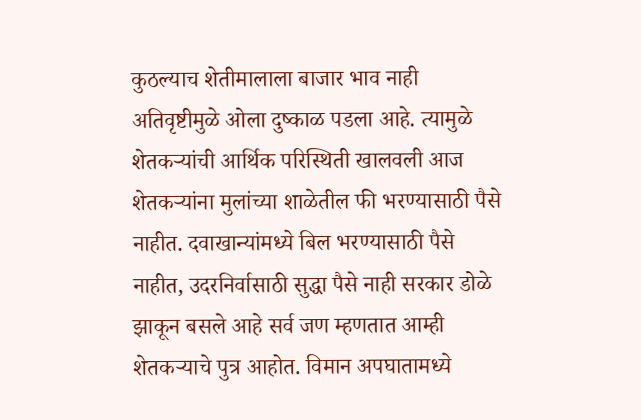कुठल्याच शेतीमालाला बाजार भाव नाही अतिवृष्टीमुळे ओला दुष्काळ पडला आहे. त्यामुळे शेतकऱ्यांची आर्थिक परिस्थिती खालवली आज शेतकऱ्यांना मुलांच्या शाळेतील फी भरण्यासाठी पैसे नाहीत. दवाखान्यांमध्ये बिल भरण्यासाठी पैसे नाहीत, उदरनिर्वासाठी सुद्धा पैसे नाही सरकार डोळे झाकून बसले आहे सर्व जण म्हणतात आम्ही शेतकऱ्याचे पुत्र आहोत. विमान अपघातामध्ये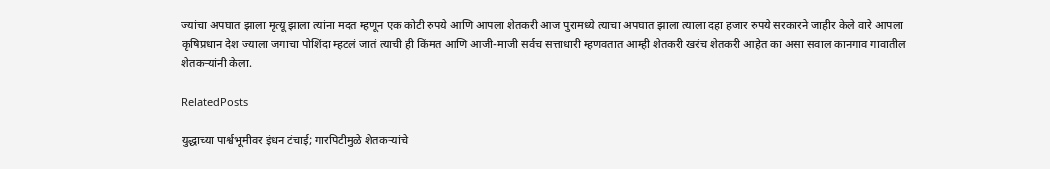ज्यांचा अपघात झाला मृत्यू झाला त्यांना मदत म्हणून एक कोटी रुपये आणि आपला शेतकरी आज पुरामध्ये त्याचा अपघात झाला त्याला दहा हजार रुपये सरकारने जाहीर केले वारे आपला कृषिप्रधान देश ज्याला जगाचा पोशिंदा म्हटलं जातं त्याची ही किंमत आणि आजी-माजी सर्वच सत्ताधारी म्हणवतात आम्ही शेतकरी खरंच शेतकरी आहेत का असा सवाल कानगाव गावातील शेतकऱ्यांनी केला.

RelatedPosts

युद्धाच्या पार्श्वभूमीवर इंधन टंचाई; गारपिटीमुळे शेतकऱ्यांचे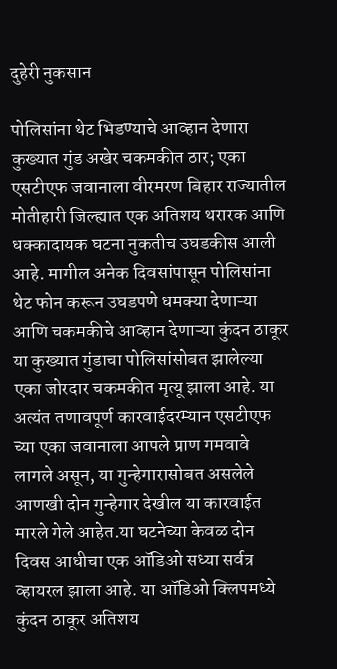दुहेरी नुकसान

पोलिसांना थेट भिडण्याचे आव्हान देणारा कुख्यात गुंड अखेर चकमकीत ठार; एका एसटीएफ जवानाला वीरमरण बिहार राज्यातील मोतीहारी जिल्ह्यात एक अतिशय थरारक आणि धक्कादायक घटना नुकतीच उघडकीस आली आहे. मागील अनेक दिवसांपासून पोलिसांना थेट फोन करून उघडपणे धमक्या देणाऱ्या आणि चकमकीचे आव्हान देणाऱ्या कुंदन ठाकूर या कुख्यात गुंडाचा पोलिसांसोबत झालेल्या एका जोरदार चकमकीत मृत्यू झाला आहे. या अत्यंत तणावपूर्ण कारवाईदरम्यान एसटीएफ च्या एका जवानाला आपले प्राण गमवावे लागले असून, या गुन्हेगारासोबत असलेले आणखी दोन गुन्हेगार देखील या कारवाईत मारले गेले आहेत.या घटनेच्या केवळ दोन दिवस आधीचा एक ऑडिओ सध्या सर्वत्र व्हायरल झाला आहे. या ऑडिओ क्लिपमध्ये कुंदन ठाकूर अतिशय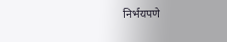निर्भयपणे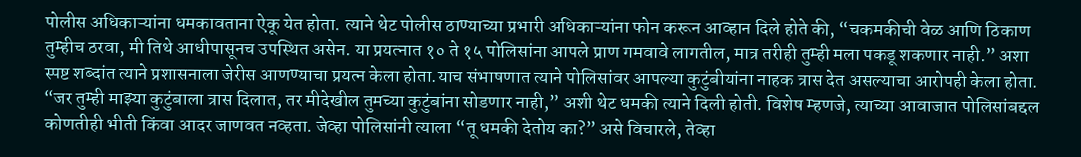पोलीस अधिकाऱ्यांना धमकावताना ऐकू येत होता. त्याने थेट पोलीस ठाण्याच्या प्रभारी अधिकाऱ्यांना फोन करून आव्हान दिले होते की, “चकमकीची वेळ आणि ठिकाण तुम्हीच ठरवा, मी तिथे आधीपासूनच उपस्थित असेन. या प्रयत्नात १० ते १५ पोलिसांना आपले प्राण गमवावे लागतील, मात्र तरीही तुम्ही मला पकडू शकणार नाही.” अशा स्पष्ट शब्दांत त्याने प्रशासनाला जेरीस आणण्याचा प्रयत्न केला होता.याच संभाषणात त्याने पोलिसांवर आपल्या कुटुंबीयांना नाहक त्रास देत असल्याचा आरोपही केला होता. “जर तुम्ही माझ्या कुटुंबाला त्रास दिलात, तर मीदेखील तुमच्या कुटुंबांना सोडणार नाही,” अशी थेट धमकी त्याने दिली होती. विशेष म्हणजे, त्याच्या आवाजात पोलिसांबद्दल कोणतीही भीती किंवा आदर जाणवत नव्हता. जेव्हा पोलिसांनी त्याला “तू धमकी देतोय का?” असे विचारले, तेव्हा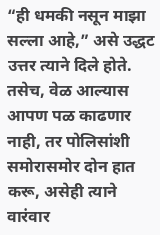“ही धमकी नसून माझा सल्ला आहे,” असे उद्धट उत्तर त्याने दिले होते. तसेच, वेळ आल्यास आपण पळ काढणार नाही, तर पोलिसांशी समोरासमोर दोन हात करू, असेही त्याने वारंवार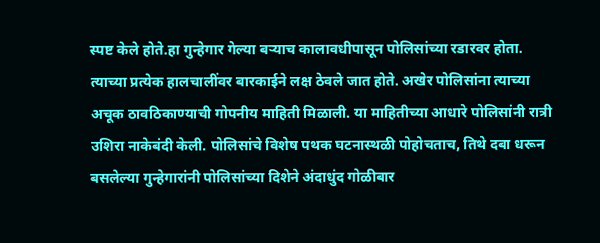स्पष्ट केले होते.हा गुन्हेगार गेल्या बऱ्याच कालावधीपासून पोलिसांच्या रडारवर होता. त्याच्या प्रत्येक हालचालींवर बारकाईने लक्ष ठेवले जात होते. अखेर पोलिसांना त्याच्या अचूक ठावठिकाण्याची गोपनीय माहिती मिळाली. या माहितीच्या आधारे पोलिसांनी रात्री उशिरा नाकेबंदी केली. पोलिसांचे विशेष पथक घटनास्थळी पोहोचताच, तिथे दबा धरून बसलेल्या गुन्हेगारांनी पोलिसांच्या दिशेने अंदाधुंद गोळीबार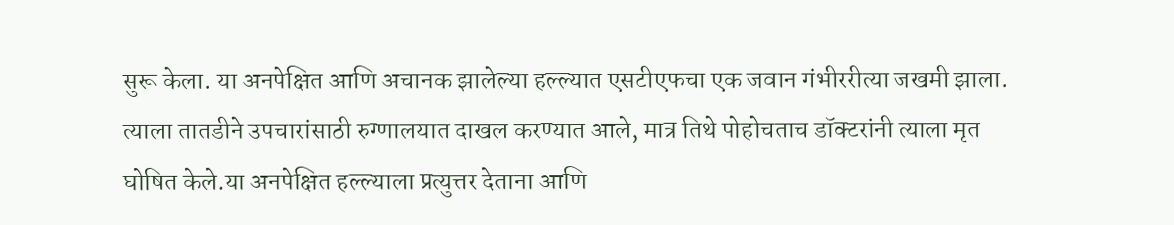सुरू केला. या अनपेक्षित आणि अचानक झालेल्या हल्ल्यात एसटीएफचा एक जवान गंभीररीत्या जखमी झाला. त्याला तातडीने उपचारांसाठी रुग्णालयात दाखल करण्यात आले, मात्र तिथे पोहोचताच डॉक्टरांनी त्याला मृत घोषित केले.या अनपेक्षित हल्ल्याला प्रत्युत्तर देताना आणि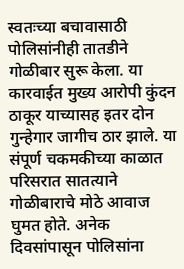स्वतःच्या बचावासाठी पोलिसांनीही तातडीने गोळीबार सुरू केला. या कारवाईत मुख्य आरोपी कुंदन ठाकूर याच्यासह इतर दोन गुन्हेगार जागीच ठार झाले. या संपूर्ण चकमकीच्या काळात परिसरात सातत्याने गोळीबाराचे मोठे आवाज घुमत होते. अनेक दिवसांपासून पोलिसांना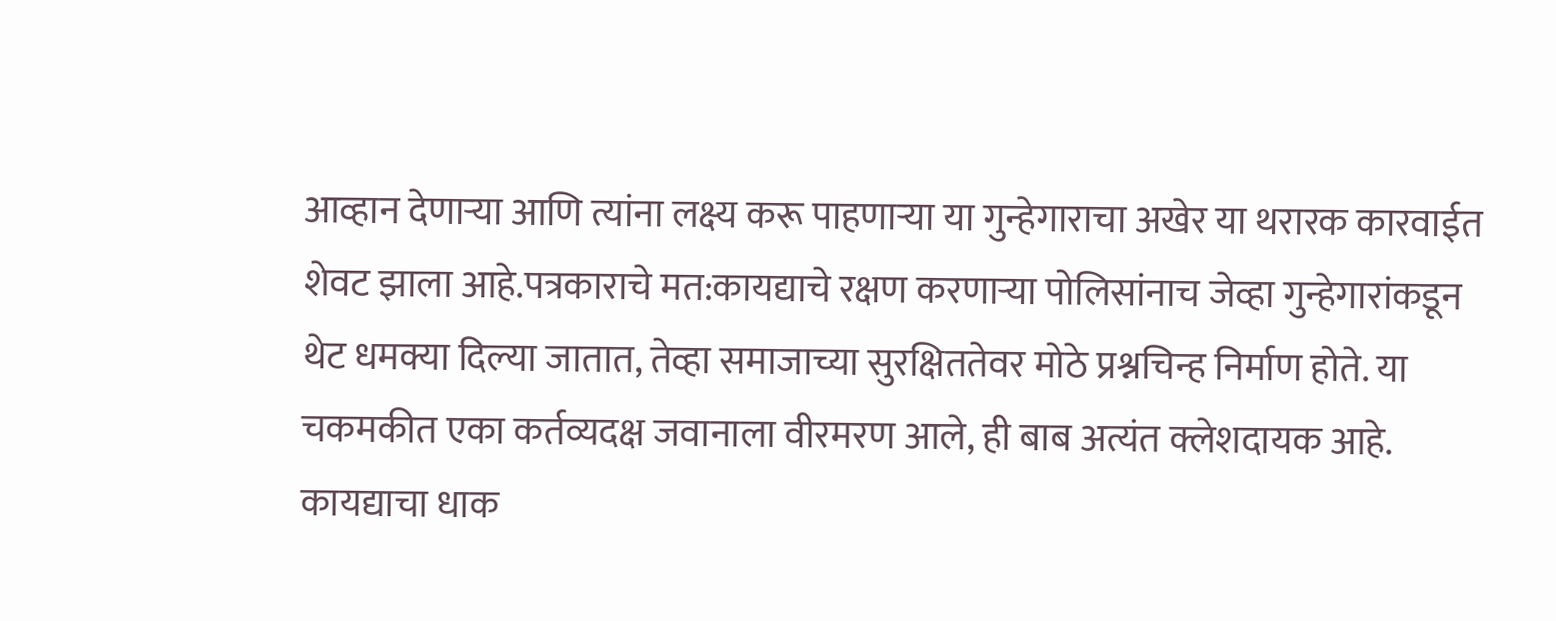आव्हान देणाऱ्या आणि त्यांना लक्ष्य करू पाहणाऱ्या या गुन्हेगाराचा अखेर या थरारक कारवाईत शेवट झाला आहे.पत्रकाराचे मत:कायद्याचे रक्षण करणाऱ्या पोलिसांनाच जेव्हा गुन्हेगारांकडून थेट धमक्या दिल्या जातात, तेव्हा समाजाच्या सुरक्षिततेवर मोठे प्रश्नचिन्ह निर्माण होते. या चकमकीत एका कर्तव्यदक्ष जवानाला वीरमरण आले, ही बाब अत्यंत क्लेशदायक आहे. कायद्याचा धाक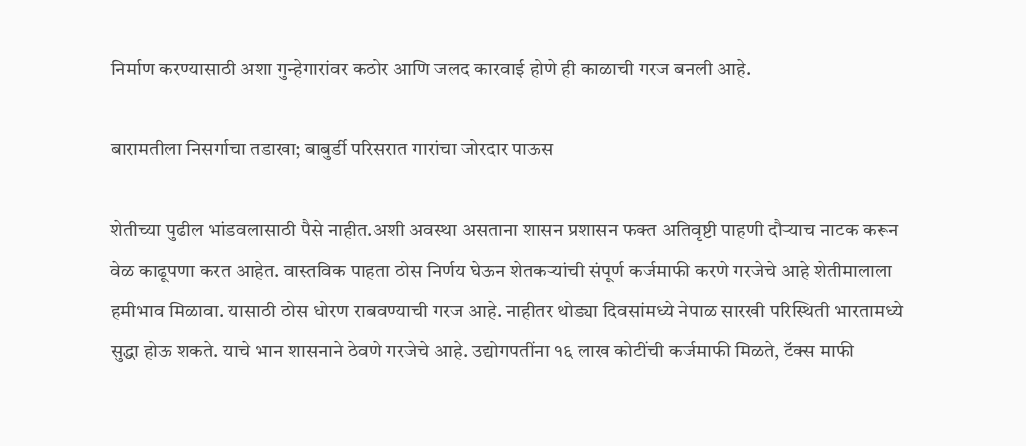निर्माण करण्यासाठी अशा गुन्हेगारांवर कठोर आणि जलद कारवाई होणे ही काळाची गरज बनली आहे.

बारामतीला निसर्गाचा तडाखा; बाबुर्डी परिसरात गारांचा जोरदार पाऊस

शेतीच्या पुढील भांडवलासाठी पैसे नाहीत.अशी अवस्था असताना शासन प्रशासन फक्त अतिवृष्टी पाहणी दौऱ्याच नाटक करून वेळ काढूपणा करत आहेत. वास्तविक पाहता ठोस निर्णय घेऊन शेतकऱ्यांची संपूर्ण कर्जमाफी करणे गरजेचे आहे शेतीमालाला हमीभाव मिळावा. यासाठी ठोस धोरण राबवण्याची गरज आहे. नाहीतर थोड्या दिवसांमध्ये नेपाळ सारखी परिस्थिती भारतामध्ये सुद्धा होऊ शकते. याचे भान शासनाने ठेवणे गरजेचे आहे. उद्योगपतींना १६ लाख कोटींची कर्जमाफी मिळते, टॅक्स माफी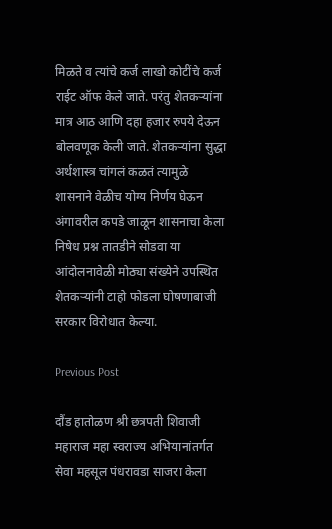मिळते व त्यांचे कर्ज लाखो कोटींचे कर्ज राईट ऑफ केले जाते. परंतु शेतकऱ्यांना मात्र आठ आणि दहा हजार रुपये देऊन बोलवणूक केली जाते. शेतकऱ्यांना सुद्धा अर्थशास्त्र चांगलं कळतं त्यामुळे शासनाने वेळीच योग्य निर्णय घेऊन अंगावरील कपडे जाळून शासनाचा केला निषेध प्रश्न तातडीने सोडवा या आंदोलनावेळी मोठ्या संख्येने उपस्थित शेतकऱ्यांनी टाहो फोडला घोषणाबाजी सरकार विरोधात केल्या.

Previous Post

दौंड हातोळण श्री छत्रपती शिवाजी महाराज महा स्वराज्य अभियानांतर्गत सेवा महसूल पंधरावडा साजरा केला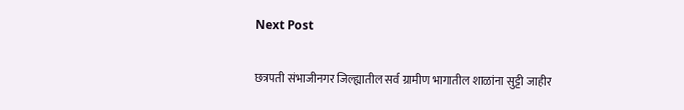Next Post

छत्रपती संभाजीनगर जिल्ह्यातील सर्व ग्रामीण भागातील शाळांना सुट्टी जाहीर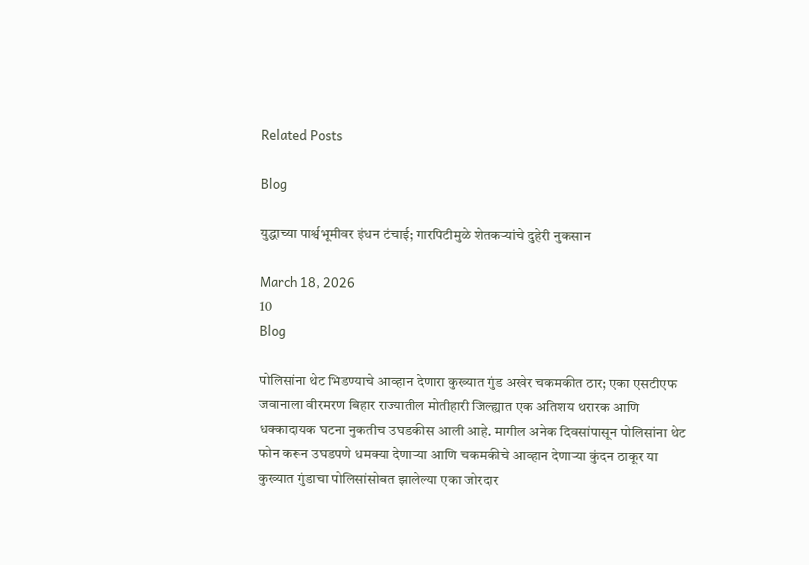Related Posts

Blog

युद्धाच्या पार्श्वभूमीवर इंधन टंचाई; गारपिटीमुळे शेतकऱ्यांचे दुहेरी नुकसान

March 18, 2026
10
Blog

पोलिसांना थेट भिडण्याचे आव्हान देणारा कुख्यात गुंड अखेर चकमकीत ठार; एका एसटीएफ जवानाला वीरमरण बिहार राज्यातील मोतीहारी जिल्ह्यात एक अतिशय थरारक आणि धक्कादायक घटना नुकतीच उघडकीस आली आहे. मागील अनेक दिवसांपासून पोलिसांना थेट फोन करून उघडपणे धमक्या देणाऱ्या आणि चकमकीचे आव्हान देणाऱ्या कुंदन ठाकूर या कुख्यात गुंडाचा पोलिसांसोबत झालेल्या एका जोरदार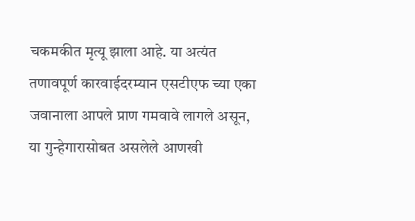चकमकीत मृत्यू झाला आहे. या अत्यंत तणावपूर्ण कारवाईदरम्यान एसटीएफ च्या एका जवानाला आपले प्राण गमवावे लागले असून, या गुन्हेगारासोबत असलेले आणखी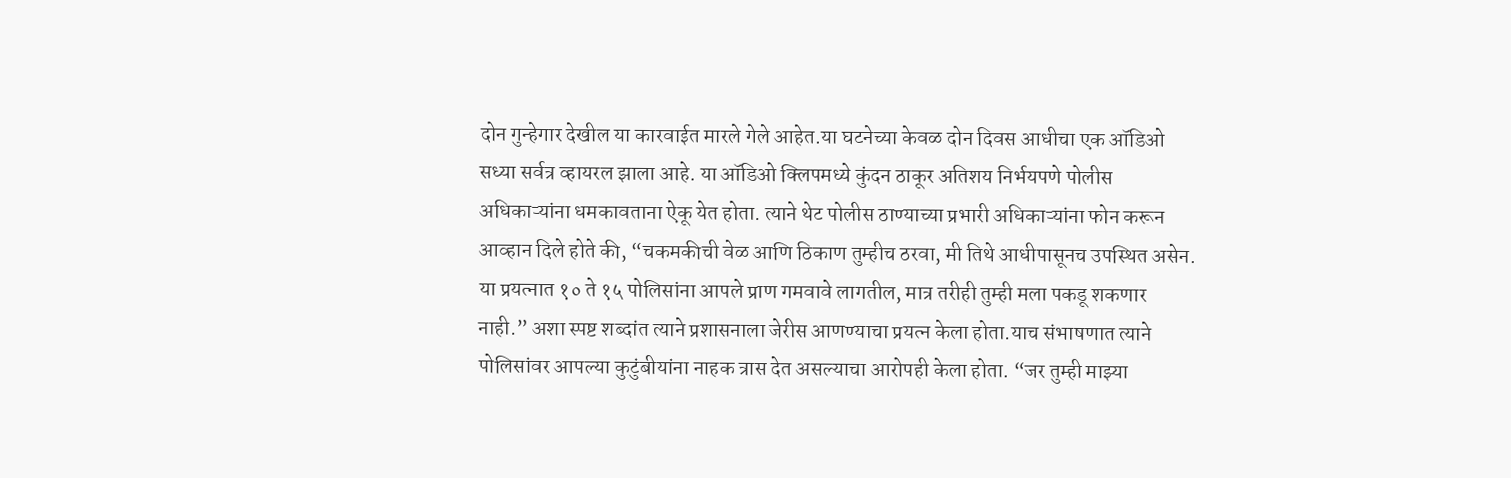दोन गुन्हेगार देखील या कारवाईत मारले गेले आहेत.या घटनेच्या केवळ दोन दिवस आधीचा एक ऑडिओ सध्या सर्वत्र व्हायरल झाला आहे. या ऑडिओ क्लिपमध्ये कुंदन ठाकूर अतिशय निर्भयपणे पोलीस अधिकाऱ्यांना धमकावताना ऐकू येत होता. त्याने थेट पोलीस ठाण्याच्या प्रभारी अधिकाऱ्यांना फोन करून आव्हान दिले होते की, “चकमकीची वेळ आणि ठिकाण तुम्हीच ठरवा, मी तिथे आधीपासूनच उपस्थित असेन. या प्रयत्नात १० ते १५ पोलिसांना आपले प्राण गमवावे लागतील, मात्र तरीही तुम्ही मला पकडू शकणार नाही.” अशा स्पष्ट शब्दांत त्याने प्रशासनाला जेरीस आणण्याचा प्रयत्न केला होता.याच संभाषणात त्याने पोलिसांवर आपल्या कुटुंबीयांना नाहक त्रास देत असल्याचा आरोपही केला होता. “जर तुम्ही माझ्या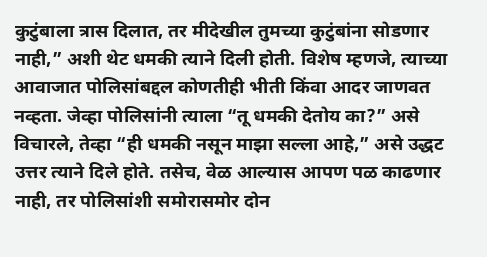कुटुंबाला त्रास दिलात, तर मीदेखील तुमच्या कुटुंबांना सोडणार नाही,” अशी थेट धमकी त्याने दिली होती. विशेष म्हणजे, त्याच्या आवाजात पोलिसांबद्दल कोणतीही भीती किंवा आदर जाणवत नव्हता. जेव्हा पोलिसांनी त्याला “तू धमकी देतोय का?” असे विचारले, तेव्हा “ही धमकी नसून माझा सल्ला आहे,” असे उद्धट उत्तर त्याने दिले होते. तसेच, वेळ आल्यास आपण पळ काढणार नाही, तर पोलिसांशी समोरासमोर दोन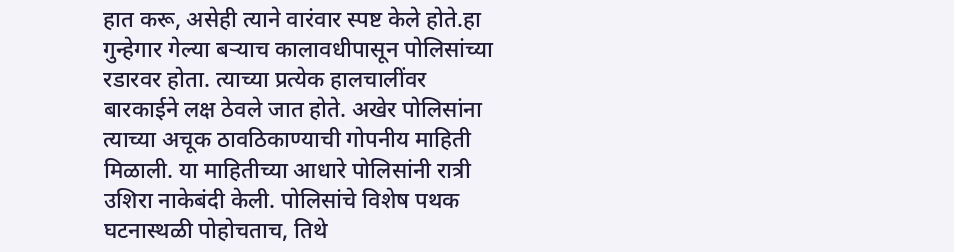हात करू, असेही त्याने वारंवार स्पष्ट केले होते.हा गुन्हेगार गेल्या बऱ्याच कालावधीपासून पोलिसांच्या रडारवर होता. त्याच्या प्रत्येक हालचालींवर बारकाईने लक्ष ठेवले जात होते. अखेर पोलिसांना त्याच्या अचूक ठावठिकाण्याची गोपनीय माहिती मिळाली. या माहितीच्या आधारे पोलिसांनी रात्री उशिरा नाकेबंदी केली. पोलिसांचे विशेष पथक घटनास्थळी पोहोचताच, तिथे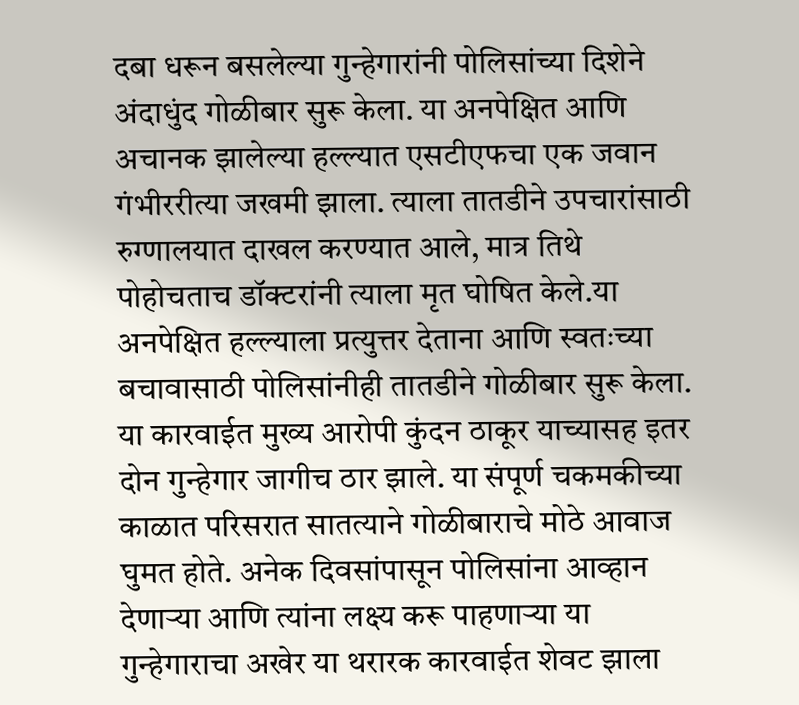दबा धरून बसलेल्या गुन्हेगारांनी पोलिसांच्या दिशेने अंदाधुंद गोळीबार सुरू केला. या अनपेक्षित आणि अचानक झालेल्या हल्ल्यात एसटीएफचा एक जवान गंभीररीत्या जखमी झाला. त्याला तातडीने उपचारांसाठी रुग्णालयात दाखल करण्यात आले, मात्र तिथे पोहोचताच डॉक्टरांनी त्याला मृत घोषित केले.या अनपेक्षित हल्ल्याला प्रत्युत्तर देताना आणि स्वतःच्या बचावासाठी पोलिसांनीही तातडीने गोळीबार सुरू केला. या कारवाईत मुख्य आरोपी कुंदन ठाकूर याच्यासह इतर दोन गुन्हेगार जागीच ठार झाले. या संपूर्ण चकमकीच्या काळात परिसरात सातत्याने गोळीबाराचे मोठे आवाज घुमत होते. अनेक दिवसांपासून पोलिसांना आव्हान देणाऱ्या आणि त्यांना लक्ष्य करू पाहणाऱ्या या गुन्हेगाराचा अखेर या थरारक कारवाईत शेवट झाला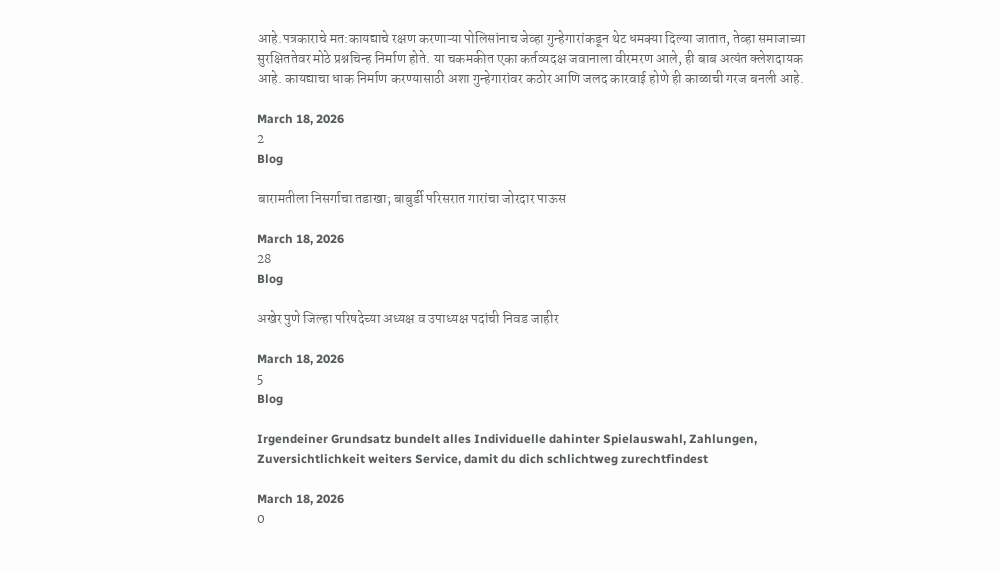आहे.पत्रकाराचे मत:कायद्याचे रक्षण करणाऱ्या पोलिसांनाच जेव्हा गुन्हेगारांकडून थेट धमक्या दिल्या जातात, तेव्हा समाजाच्या सुरक्षिततेवर मोठे प्रश्नचिन्ह निर्माण होते. या चकमकीत एका कर्तव्यदक्ष जवानाला वीरमरण आले, ही बाब अत्यंत क्लेशदायक आहे. कायद्याचा धाक निर्माण करण्यासाठी अशा गुन्हेगारांवर कठोर आणि जलद कारवाई होणे ही काळाची गरज बनली आहे.

March 18, 2026
2
Blog

बारामतीला निसर्गाचा तडाखा; बाबुर्डी परिसरात गारांचा जोरदार पाऊस

March 18, 2026
28
Blog

अखेर पुणे जिल्हा परिषदेच्या अध्यक्ष व उपाध्यक्ष पदांची निवड जाहीर

March 18, 2026
5
Blog

Irgendeiner Grundsatz bundelt alles Individuelle dahinter Spielauswahl, Zahlungen, Zuversichtlichkeit weiters Service, damit du dich schlichtweg zurechtfindest

March 18, 2026
0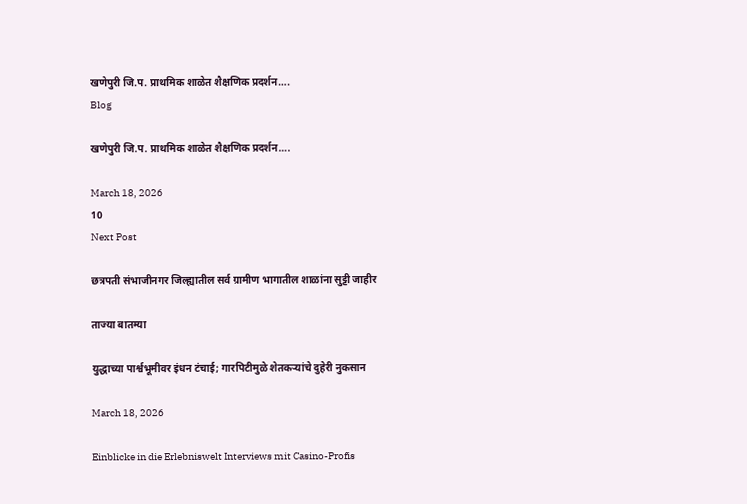खणेपुरी जि.प. प्राथमिक शाळेत शैक्षणिक प्रदर्शन….
Blog

खणेपुरी जि.प. प्राथमिक शाळेत शैक्षणिक प्रदर्शन….

March 18, 2026
10
Next Post

छत्रपती संभाजीनगर जिल्ह्यातील सर्व ग्रामीण भागातील शाळांना सुट्टी जाहीर

ताज्या बातम्या

युद्धाच्या पार्श्वभूमीवर इंधन टंचाई; गारपिटीमुळे शेतकऱ्यांचे दुहेरी नुकसान

March 18, 2026

Einblicke in die Erlebniswelt Interviews mit Casino-Profis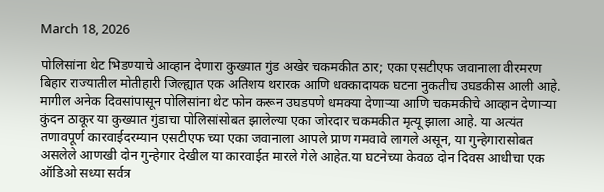March 18, 2026

पोलिसांना थेट भिडण्याचे आव्हान देणारा कुख्यात गुंड अखेर चकमकीत ठार; एका एसटीएफ जवानाला वीरमरण बिहार राज्यातील मोतीहारी जिल्ह्यात एक अतिशय थरारक आणि धक्कादायक घटना नुकतीच उघडकीस आली आहे. मागील अनेक दिवसांपासून पोलिसांना थेट फोन करून उघडपणे धमक्या देणाऱ्या आणि चकमकीचे आव्हान देणाऱ्या कुंदन ठाकूर या कुख्यात गुंडाचा पोलिसांसोबत झालेल्या एका जोरदार चकमकीत मृत्यू झाला आहे. या अत्यंत तणावपूर्ण कारवाईदरम्यान एसटीएफ च्या एका जवानाला आपले प्राण गमवावे लागले असून, या गुन्हेगारासोबत असलेले आणखी दोन गुन्हेगार देखील या कारवाईत मारले गेले आहेत.या घटनेच्या केवळ दोन दिवस आधीचा एक ऑडिओ सध्या सर्वत्र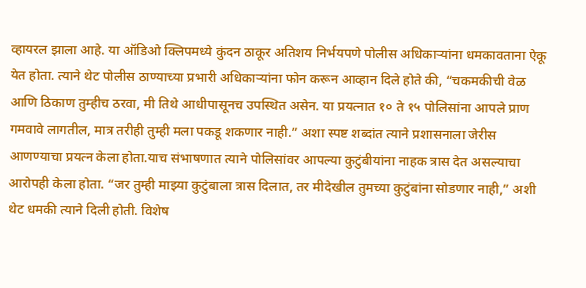व्हायरल झाला आहे. या ऑडिओ क्लिपमध्ये कुंदन ठाकूर अतिशय निर्भयपणे पोलीस अधिकाऱ्यांना धमकावताना ऐकू येत होता. त्याने थेट पोलीस ठाण्याच्या प्रभारी अधिकाऱ्यांना फोन करून आव्हान दिले होते की, “चकमकीची वेळ आणि ठिकाण तुम्हीच ठरवा, मी तिथे आधीपासूनच उपस्थित असेन. या प्रयत्नात १० ते १५ पोलिसांना आपले प्राण गमवावे लागतील, मात्र तरीही तुम्ही मला पकडू शकणार नाही.” अशा स्पष्ट शब्दांत त्याने प्रशासनाला जेरीस आणण्याचा प्रयत्न केला होता.याच संभाषणात त्याने पोलिसांवर आपल्या कुटुंबीयांना नाहक त्रास देत असल्याचा आरोपही केला होता. “जर तुम्ही माझ्या कुटुंबाला त्रास दिलात, तर मीदेखील तुमच्या कुटुंबांना सोडणार नाही,” अशी थेट धमकी त्याने दिली होती. विशेष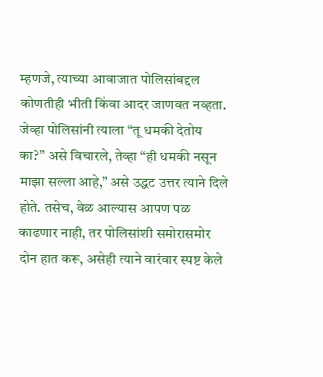म्हणजे, त्याच्या आवाजात पोलिसांबद्दल कोणतीही भीती किंवा आदर जाणवत नव्हता. जेव्हा पोलिसांनी त्याला “तू धमकी देतोय का?” असे विचारले, तेव्हा “ही धमकी नसून माझा सल्ला आहे,” असे उद्धट उत्तर त्याने दिले होते. तसेच, वेळ आल्यास आपण पळ काढणार नाही, तर पोलिसांशी समोरासमोर दोन हात करू, असेही त्याने वारंवार स्पष्ट केले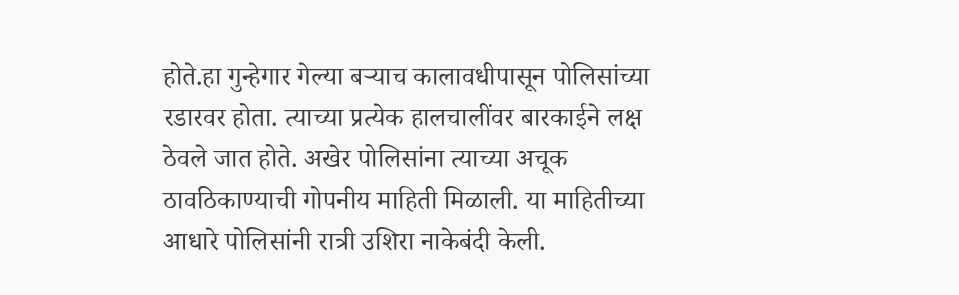होते.हा गुन्हेगार गेल्या बऱ्याच कालावधीपासून पोलिसांच्या रडारवर होता. त्याच्या प्रत्येक हालचालींवर बारकाईने लक्ष ठेवले जात होते. अखेर पोलिसांना त्याच्या अचूक ठावठिकाण्याची गोपनीय माहिती मिळाली. या माहितीच्या आधारे पोलिसांनी रात्री उशिरा नाकेबंदी केली.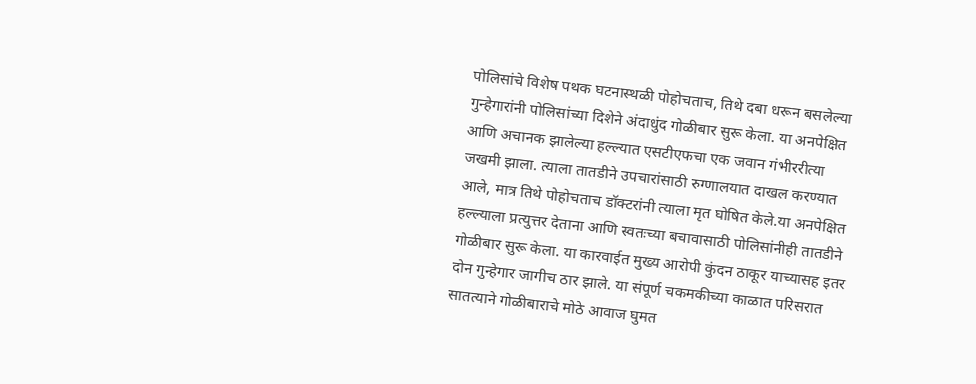पोलिसांचे विशेष पथक घटनास्थळी पोहोचताच, तिथे दबा धरून बसलेल्या गुन्हेगारांनी पोलिसांच्या दिशेने अंदाधुंद गोळीबार सुरू केला. या अनपेक्षित आणि अचानक झालेल्या हल्ल्यात एसटीएफचा एक जवान गंभीररीत्या जखमी झाला. त्याला तातडीने उपचारांसाठी रुग्णालयात दाखल करण्यात आले, मात्र तिथे पोहोचताच डॉक्टरांनी त्याला मृत घोषित केले.या अनपेक्षित हल्ल्याला प्रत्युत्तर देताना आणि स्वतःच्या बचावासाठी पोलिसांनीही तातडीने गोळीबार सुरू केला. या कारवाईत मुख्य आरोपी कुंदन ठाकूर याच्यासह इतर दोन गुन्हेगार जागीच ठार झाले. या संपूर्ण चकमकीच्या काळात परिसरात सातत्याने गोळीबाराचे मोठे आवाज घुमत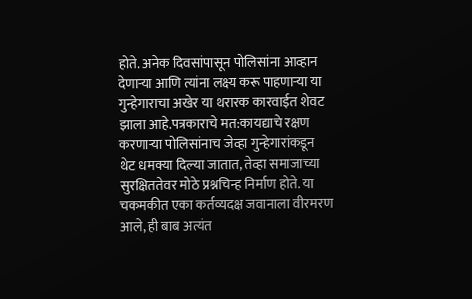होते. अनेक दिवसांपासून पोलिसांना आव्हान देणाऱ्या आणि त्यांना लक्ष्य करू पाहणाऱ्या या गुन्हेगाराचा अखेर या थरारक कारवाईत शेवट झाला आहे.पत्रकाराचे मत:कायद्याचे रक्षण करणाऱ्या पोलिसांनाच जेव्हा गुन्हेगारांकडून थेट धमक्या दिल्या जातात, तेव्हा समाजाच्या सुरक्षिततेवर मोठे प्रश्नचिन्ह निर्माण होते. या चकमकीत एका कर्तव्यदक्ष जवानाला वीरमरण आले, ही बाब अत्यंत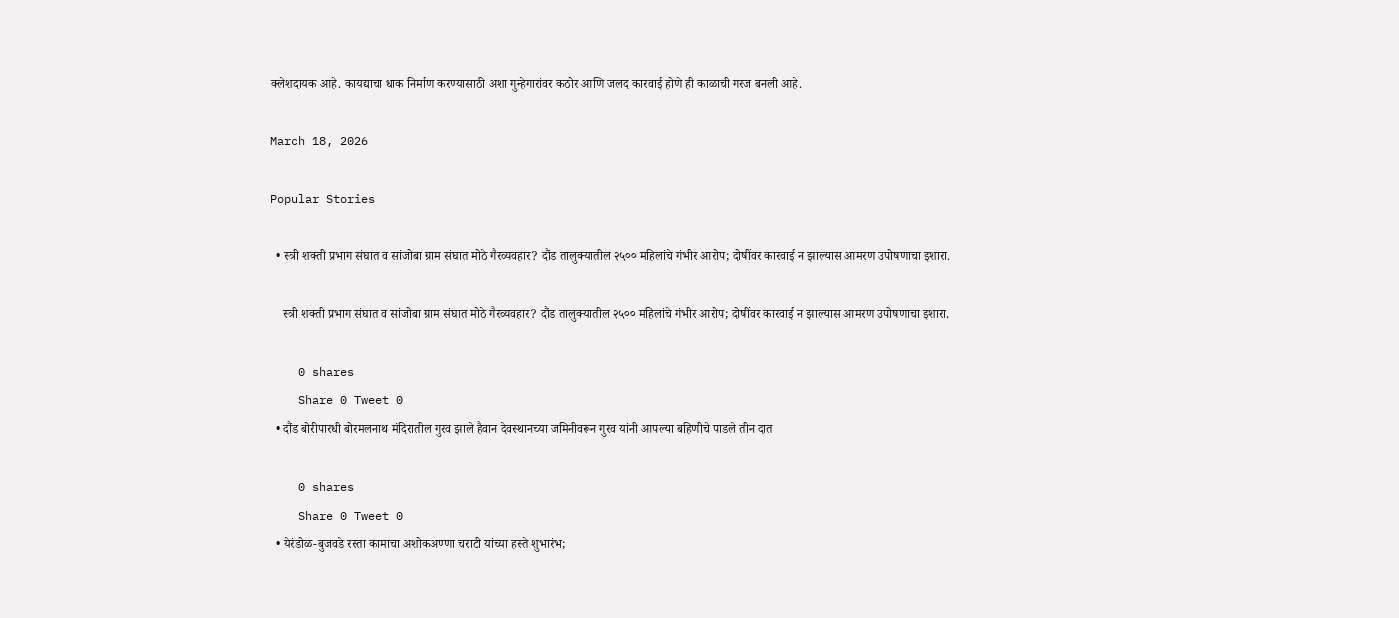क्लेशदायक आहे. कायद्याचा धाक निर्माण करण्यासाठी अशा गुन्हेगारांवर कठोर आणि जलद कारवाई होणे ही काळाची गरज बनली आहे.

March 18, 2026

Popular Stories

  • स्त्री शक्ती प्रभाग संघात व सांजोबा ग्राम संघात मोठे गैरव्यवहार? दौंड तालुक्यातील २५०० महिलांचे गंभीर आरोप; दोषींवर कारवाई न झाल्यास आमरण उपोषणाचा इशारा.

    स्त्री शक्ती प्रभाग संघात व सांजोबा ग्राम संघात मोठे गैरव्यवहार? दौंड तालुक्यातील २५०० महिलांचे गंभीर आरोप; दोषींवर कारवाई न झाल्यास आमरण उपोषणाचा इशारा.

    0 shares
    Share 0 Tweet 0
  • दौंड बोरीपारधी बोरमलनाथ मंदिरातील गुरव झाले हैवान देवस्थानच्या जमिनीवरून गुरव यांनी आपल्या बहिणीचे पाडले तीन दात

    0 shares
    Share 0 Tweet 0
  • येरंडोळ-बुजवडे रस्ता कामाचा अशोकअण्णा चराटी यांच्या हस्ते शुभारंभ;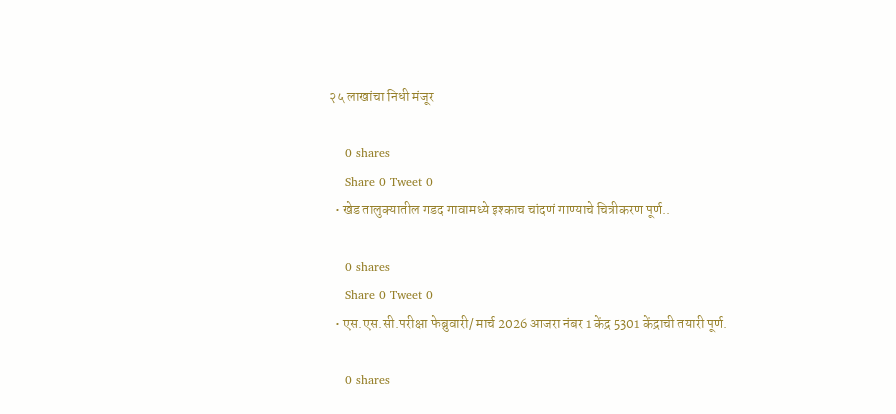२५ लाखांचा निधी मंजूर

    0 shares
    Share 0 Tweet 0
  • खेड तालुक्यातील गडद गावामध्ये इश्काच चांदणं गाण्याचे चित्रीकरण पूर्ण..

    0 shares
    Share 0 Tweet 0
  • एस.एस.सी.परीक्षा फेब्रुवारी/ मार्च 2026 आजरा नंबर 1 केंद्र 5301 केंद्राची तयारी पूर्ण.

    0 shares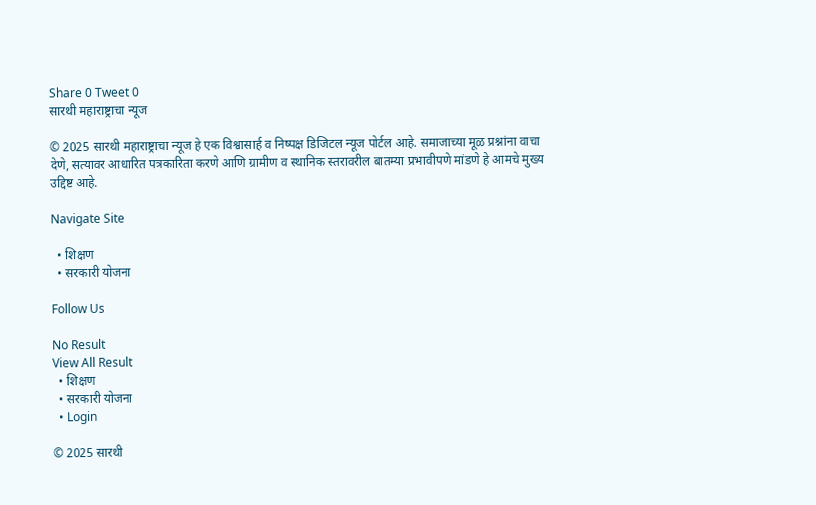Share 0 Tweet 0
सारथी महाराष्ट्राचा न्यूज

© 2025 सारथी महाराष्ट्राचा न्यूज हे एक विश्वासार्ह व निष्पक्ष डिजिटल न्यूज पोर्टल आहे. समाजाच्या मूळ प्रश्नांना वाचा देणे, सत्यावर आधारित पत्रकारिता करणे आणि ग्रामीण व स्थानिक स्तरावरील बातम्या प्रभावीपणे मांडणे हे आमचे मुख्य उद्दिष्ट आहे.

Navigate Site

  • शिक्षण
  • सरकारी योजना

Follow Us

No Result
View All Result
  • शिक्षण
  • सरकारी योजना
  • Login

© 2025 सारथी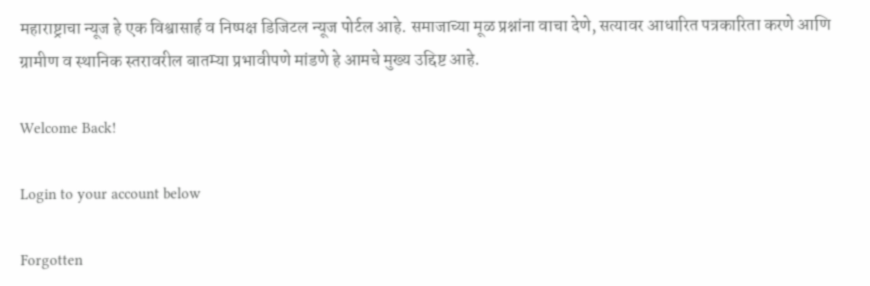महाराष्ट्राचा न्यूज हे एक विश्वासार्ह व निष्पक्ष डिजिटल न्यूज पोर्टल आहे. समाजाच्या मूळ प्रश्नांना वाचा देणे, सत्यावर आधारित पत्रकारिता करणे आणि ग्रामीण व स्थानिक स्तरावरील बातम्या प्रभावीपणे मांडणे हे आमचे मुख्य उद्दिष्ट आहे.

Welcome Back!

Login to your account below

Forgotten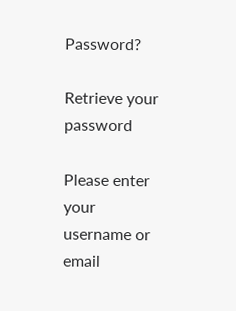Password?

Retrieve your password

Please enter your username or email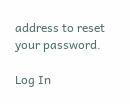address to reset your password.

Log In